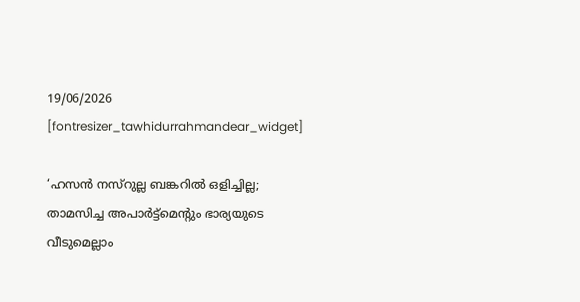19/06/2026
[fontresizer_tawhidurrahmandear_widget]

‘ഹസൻ നസ്റുല്ല ബങ്കറിൽ ഒളിച്ചില്ല; താമസിച്ച അപാർട്ട്മെന്റും ഭാര്യയുടെ വീടുമെല്ലാം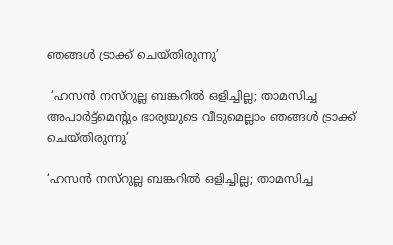ഞങ്ങൾ ട്രാക്ക് ചെയ്തിരുന്നു’

 ‘ഹസൻ നസ്റുല്ല ബങ്കറിൽ ഒളിച്ചില്ല; താമസിച്ച അപാർട്ട്മെന്റും ഭാര്യയുടെ വീടുമെല്ലാം ഞങ്ങൾ ട്രാക്ക് ചെയ്തിരുന്നു’

‘ഹസൻ നസ്റുല്ല ബങ്കറിൽ ഒളിച്ചില്ല; താമസിച്ച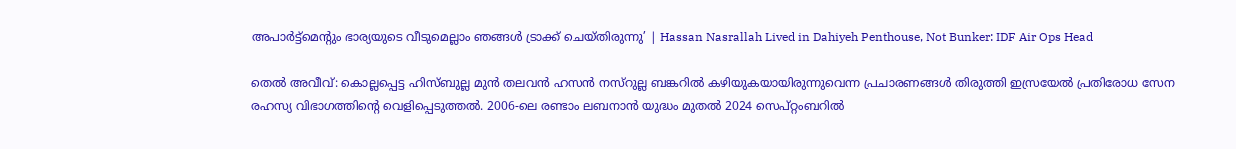അപാർട്ട്മെന്റും ഭാര്യയുടെ വീടുമെല്ലാം ഞങ്ങൾ ട്രാക്ക് ചെയ്തിരുന്നു’ | Hassan Nasrallah Lived in Dahiyeh Penthouse, Not Bunker: IDF Air Ops Head

തെൽ അവീവ്: കൊല്ലപ്പെട്ട ഹിസ്ബുല്ല മുൻ തലവൻ ഹസൻ നസ്റുല്ല ബങ്കറിൽ കഴിയുകയായിരുന്നുവെന്ന പ്രചാരണങ്ങൾ തിരുത്തി ഇസ്രയേൽ പ്രതിരോധ സേന രഹസ്യ വിഭാഗത്തിന്റെ വെളിപ്പെടുത്തൽ. 2006-ലെ രണ്ടാം ലബനാൻ യുദ്ധം മുതൽ 2024 സെപ്റ്റംബറിൽ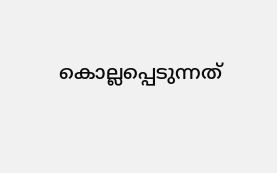കൊല്ലപ്പെടുന്നത്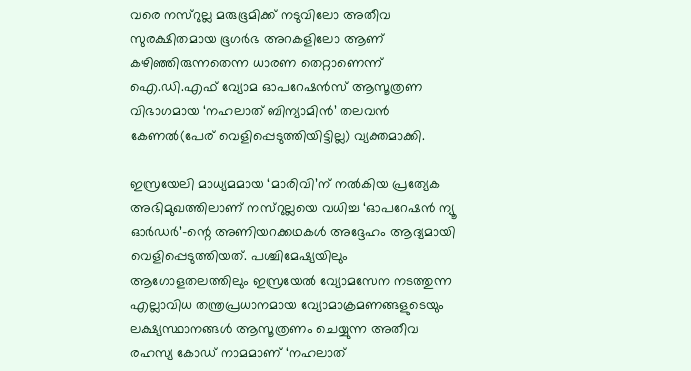വരെ നസ്റുല്ല മരുഭൂമിക്ക് നടുവിലോ അതീവ സുരക്ഷിതമായ ഭൂഗർഭ അറകളിലോ ആണ് കഴിഞ്ഞിരുന്നതെന്ന ധാരണ തെറ്റാണെന്ന് ഐ.ഡി.എഫ് വ്യോമ ഓപറേഷൻസ് ആസൂത്രണ വിഭാഗമായ ‘നഹലാത് ബിന്യാമിൻ’ തലവൻ കേണൽ(പേര് വെളിപ്പെടുത്തിയിട്ടില്ല) വ്യക്തമാക്കി.

ഇസ്രയേലി മാധ്യമമായ ‘മാരിവി’ന് നൽകിയ പ്രത്യേക അഭിമുഖത്തിലാണ് നസ്റുല്ലയെ വധിച്ച ‘ഓപറേഷൻ ന്യൂ ഓർഡർ’-ന്റെ അണിയറക്കഥകൾ അദ്ദേഹം ആദ്യമായി വെളിപ്പെടുത്തിയത്. പശ്ചിമേഷ്യയിലും ആഗോളതലത്തിലും ഇസ്രയേൽ വ്യോമസേന നടത്തുന്ന എല്ലാവിധ തന്ത്രപ്രധാനമായ വ്യോമാക്രമണങ്ങളുടെയും ലക്ഷ്യസ്ഥാനങ്ങൾ ആസൂത്രണം ചെയ്യുന്ന അതീവ രഹസ്യ കോഡ് നാമമാണ് ‘നഹലാത്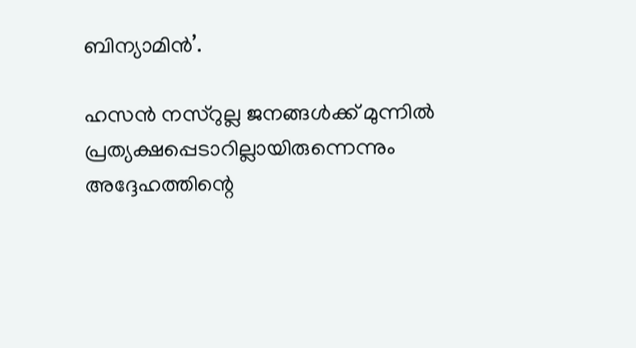ബിന്യാമിൻ’.

ഹസൻ നസ്റുല്ല ജനങ്ങൾക്ക് മുന്നിൽ പ്രത്യക്ഷപ്പെടാറില്ലായിരുന്നെന്നും അദ്ദേഹത്തിന്റെ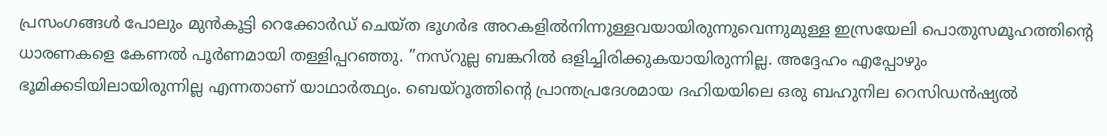പ്രസംഗങ്ങൾ പോലും മുൻകൂട്ടി റെക്കോർഡ് ചെയ്ത ഭൂഗർഭ അറകളിൽനിന്നുള്ളവയായിരുന്നുവെന്നുമുള്ള ഇസ്രയേലി പൊതുസമൂഹത്തിന്റെ ധാരണകളെ കേണൽ പൂർണമായി തള്ളിപ്പറഞ്ഞു. ”നസ്റുല്ല ബങ്കറിൽ ഒളിച്ചിരിക്കുകയായിരുന്നില്ല. അദ്ദേഹം എപ്പോഴും ഭൂമിക്കടിയിലായിരുന്നില്ല എന്നതാണ് യാഥാർത്ഥ്യം. ബെയ്‌റൂത്തിന്റെ പ്രാന്തപ്രദേശമായ ദഹിയയിലെ ഒരു ബഹുനില റെസിഡൻഷ്യൽ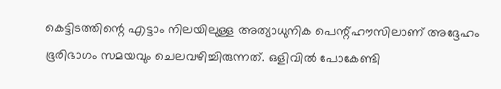കെട്ടിടത്തിന്റെ എട്ടാം നിലയിലുള്ള അത്യാധുനിക പെന്റ്ഹൗസിലാണ് അദ്ദേഹം ഭൂരിഭാഗം സമയവും ചെലവഴിച്ചിരുന്നത്. ഒളിവിൽ പോകേണ്ടി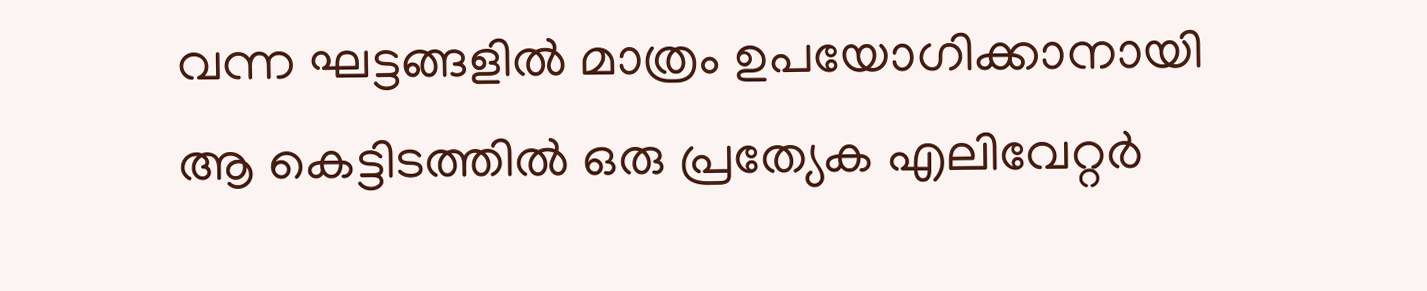വന്ന ഘട്ടങ്ങളിൽ മാത്രം ഉപയോഗിക്കാനായി ആ കെട്ടിടത്തിൽ ഒരു പ്രത്യേക എലിവേറ്റർ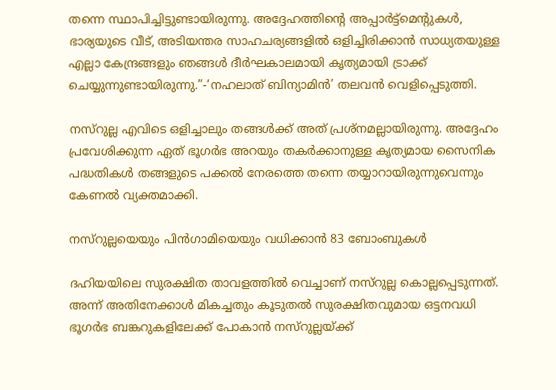തന്നെ സ്ഥാപിച്ചിട്ടുണ്ടായിരുന്നു. അദ്ദേഹത്തിന്റെ അപ്പാർട്ട്മെന്റുകൾ, ഭാര്യയുടെ വീട്, അടിയന്തര സാഹചര്യങ്ങളിൽ ഒളിച്ചിരിക്കാൻ സാധ്യതയുള്ള എല്ലാ കേന്ദ്രങ്ങളും ഞങ്ങൾ ദീർഘകാലമായി കൃത്യമായി ട്രാക്ക് ചെയ്യുന്നുണ്ടായിരുന്നു.”-‘നഹലാത് ബിന്യാമിൻ’ തലവൻ വെളിപ്പെടുത്തി.

നസ്റുല്ല എവിടെ ഒളിച്ചാലും തങ്ങൾക്ക് അത് പ്രശ്‌നമല്ലായിരുന്നു. അദ്ദേഹം പ്രവേശിക്കുന്ന ഏത് ഭൂഗർഭ അറയും തകർക്കാനുള്ള കൃത്യമായ സൈനിക പദ്ധതികൾ തങ്ങളുടെ പക്കൽ നേരത്തെ തന്നെ തയ്യാറായിരുന്നുവെന്നും കേണൽ വ്യക്തമാക്കി.

നസ്റുല്ലയെയും പിൻഗാമിയെയും വധിക്കാൻ 83 ബോംബുകൾ

ദഹിയയിലെ സുരക്ഷിത താവളത്തിൽ വെച്ചാണ് നസ്റുല്ല കൊല്ലപ്പെടുന്നത്. അന്ന് അതിനേക്കാൾ മികച്ചതും കൂടുതൽ സുരക്ഷിതവുമായ ഒട്ടനവധി ഭൂഗർഭ ബങ്കറുകളിലേക്ക് പോകാൻ നസ്റുല്ലയ്ക്ക്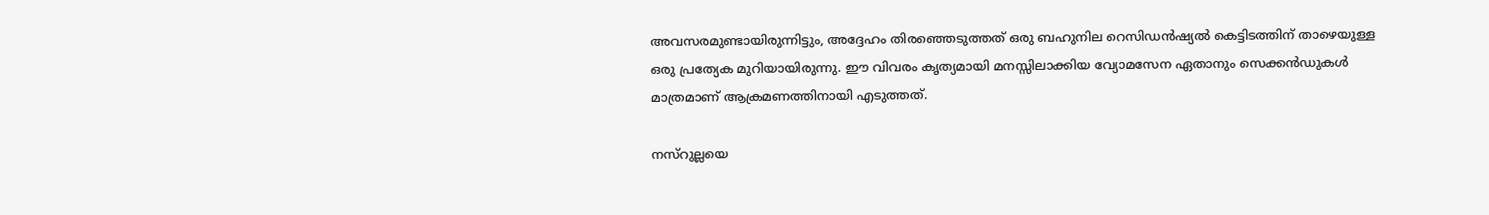അവസരമുണ്ടായിരുന്നിട്ടും, അദ്ദേഹം തിരഞ്ഞെടുത്തത് ഒരു ബഹുനില റെസിഡൻഷ്യൽ കെട്ടിടത്തിന് താഴെയുള്ള ഒരു പ്രത്യേക മുറിയായിരുന്നു. ഈ വിവരം കൃത്യമായി മനസ്സിലാക്കിയ വ്യോമസേന ഏതാനും സെക്കൻഡുകൾ മാത്രമാണ് ആക്രമണത്തിനായി എടുത്തത്.

നസ്റുല്ലയെ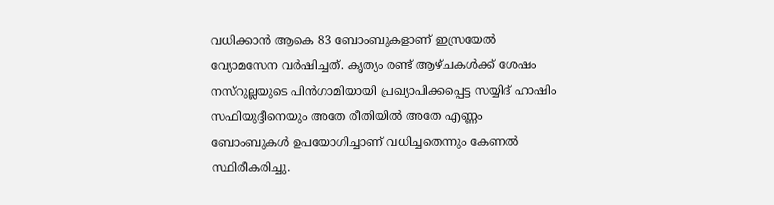വധിക്കാൻ ആകെ 83 ബോംബുകളാണ് ഇസ്രയേൽ വ്യോമസേന വർഷിച്ചത്. കൃത്യം രണ്ട് ആഴ്ചകൾക്ക് ശേഷം നസ്റുല്ലയുടെ പിൻഗാമിയായി പ്രഖ്യാപിക്കപ്പെട്ട സയ്യിദ് ഹാഷിം സഫിയുദ്ദീനെയും അതേ രീതിയിൽ അതേ എണ്ണം ബോംബുകൾ ഉപയോഗിച്ചാണ് വധിച്ചതെന്നും കേണൽ സ്ഥിരീകരിച്ചു.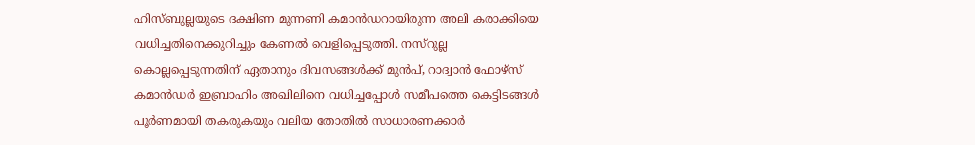ഹിസ്ബുല്ലയുടെ ദക്ഷിണ മുന്നണി കമാൻഡറായിരുന്ന അലി കരാക്കിയെ വധിച്ചതിനെക്കുറിച്ചും കേണൽ വെളിപ്പെടുത്തി. നസ്റുല്ല കൊല്ലപ്പെടുന്നതിന് ഏതാനും ദിവസങ്ങൾക്ക് മുൻപ്, റാദ്വാൻ ഫോഴ്‌സ് കമാൻഡർ ഇബ്രാഹിം അഖിലിനെ വധിച്ചപ്പോൾ സമീപത്തെ കെട്ടിടങ്ങൾ പൂർണമായി തകരുകയും വലിയ തോതിൽ സാധാരണക്കാർ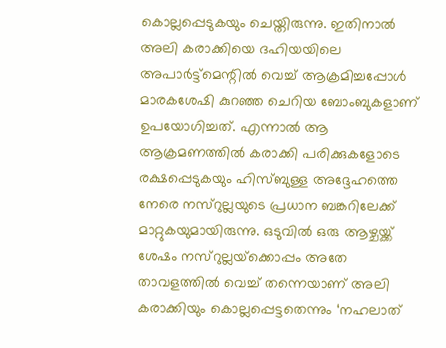കൊല്ലപ്പെടുകയും ചെയ്തിരുന്നു. ഇതിനാൽ അലി കരാക്കിയെ ദഹിയയിലെ അപാർട്ട്മെന്റിൽ വെച്ച് ആക്രമിച്ചപ്പോൾ മാരകശേഷി കുറഞ്ഞ ചെറിയ ബോംബുകളാണ് ഉപയോഗിച്ചത്. എന്നാൽ ആ ആക്രമണത്തിൽ കരാക്കി പരിക്കുകളോടെ രക്ഷപ്പെടുകയും ഹിസ്ബുള്ള അദ്ദേഹത്തെ നേരെ നസ്റുല്ലയുടെ പ്രധാന ബങ്കറിലേക്ക് മാറ്റുകയുമായിരുന്നു. ഒടുവിൽ ഒരു ആഴ്ചയ്ക്ക് ശേഷം നസ്റുല്ലയ്‌ക്കൊപ്പം അതേ താവളത്തിൽ വെച്ച് തന്നെയാണ് അലി കരാക്കിയും കൊല്ലപ്പെട്ടതെന്നും ‘നഹലാത്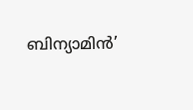ബിന്യാമിൻ’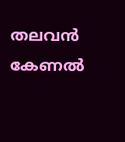തലവൻ കേണൽ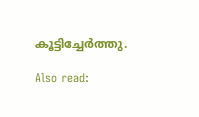കൂട്ടിച്ചേർത്തു.

Also read: